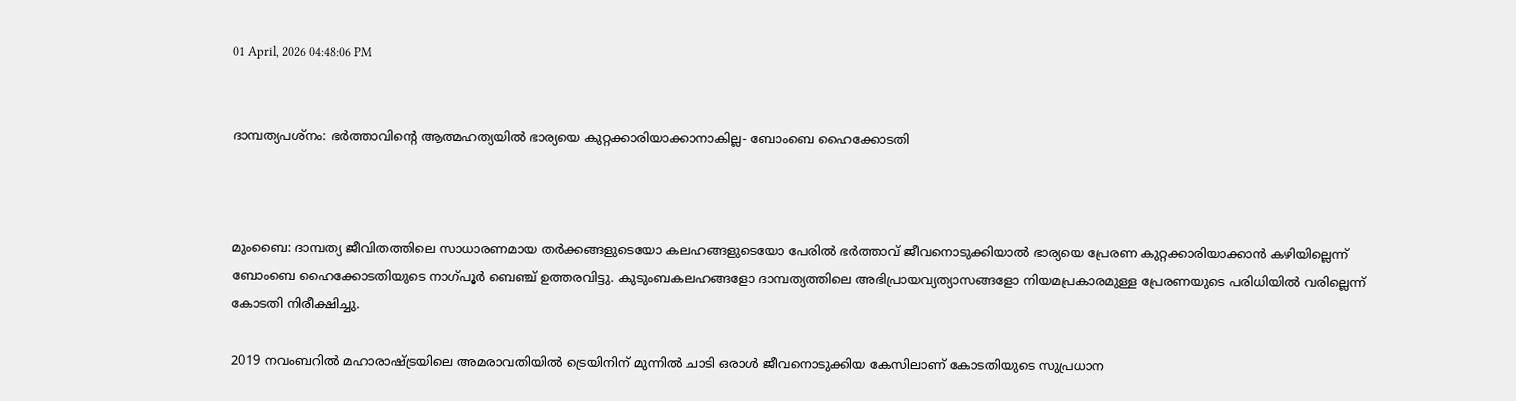01 April, 2026 04:48:06 PM


ദാമ്പത്യപശ്നം: ഭര്‍ത്താവിന്റെ ആത്മഹത്യയില്‍ ഭാര്യയെ കുറ്റക്കാരിയാക്കാനാകില്ല- ബോംബെ ഹൈക്കോടതി



മുംബൈ: ദാമ്പത്യ ജീവിതത്തിലെ സാധാരണമായ തർക്കങ്ങളുടെയോ കലഹങ്ങളുടെയോ പേരിൽ ഭർത്താവ് ജീവനൊടുക്കിയാൽ ഭാര്യയെ പ്രേരണ കുറ്റക്കാരിയാക്കാൻ കഴിയില്ലെന്ന് ബോംബെ ഹൈക്കോടതിയുടെ നാഗ്പൂർ ബെഞ്ച് ഉത്തരവിട്ടു. കുടുംബകലഹങ്ങളോ ദാമ്പത്യത്തിലെ അഭിപ്രായവ്യത്യാസങ്ങളോ നിയമപ്രകാരമുള്ള പ്രേരണയുടെ പരിധിയിൽ വരില്ലെന്ന് കോടതി നിരീക്ഷിച്ചു.

2019 നവംബറിൽ മഹാരാഷ്ട്രയിലെ അമരാവതിയിൽ ട്രെയിനിന് മുന്നിൽ ചാടി ഒരാൾ ജീവനൊടുക്കിയ കേസിലാണ് കോടതിയുടെ സുപ്രധാന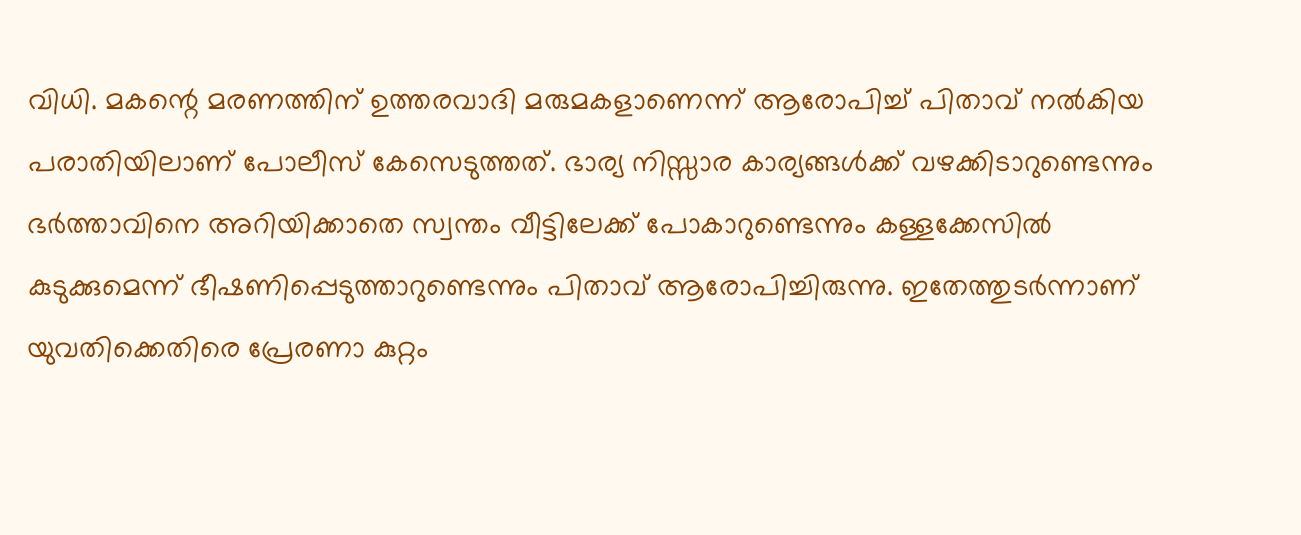വിധി. മകന്റെ മരണത്തിന് ഉത്തരവാദി മരുമകളാണെന്ന് ആരോപിച്ച് പിതാവ് നൽകിയ പരാതിയിലാണ് പോലീസ് കേസെടുത്തത്. ഭാര്യ നിസ്സാര കാര്യങ്ങൾക്ക് വഴക്കിടാറുണ്ടെന്നും ഭർത്താവിനെ അറിയിക്കാതെ സ്വന്തം വീട്ടിലേക്ക് പോകാറുണ്ടെന്നും കള്ളക്കേസിൽ കുടുക്കുമെന്ന് ഭീഷണിപ്പെടുത്താറുണ്ടെന്നും പിതാവ് ആരോപിച്ചിരുന്നു. ഇതേത്തുടർന്നാണ് യുവതിക്കെതിരെ പ്രേരണാ കുറ്റം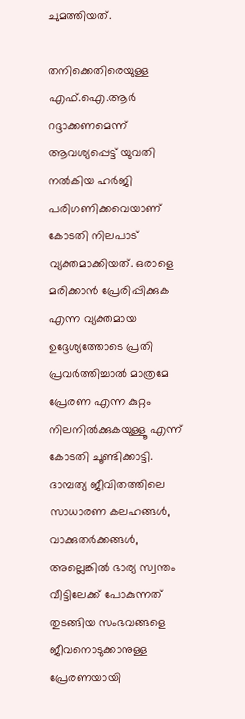ചുമത്തിയത്.

തനിക്കെതിരെയുള്ള എഫ്.ഐ.ആർ റദ്ദാക്കണമെന്ന് ആവശ്യപ്പെട്ട് യുവതി നൽകിയ ഹർജി പരിഗണിക്കവെയാണ് കോടതി നിലപാട് വ്യക്തമാക്കിയത്. ഒരാളെ മരിക്കാൻ പ്രേരിപ്പിക്കുക എന്ന വ്യക്തമായ ഉദ്ദേശ്യത്തോടെ പ്രതി പ്രവർത്തിച്ചാൽ മാത്രമേ പ്രേരണ എന്ന കുറ്റം നിലനിൽക്കുകയുള്ളൂ എന്ന് കോടതി ചൂണ്ടിക്കാട്ടി. ദാമ്പത്യ ജീവിതത്തിലെ സാധാരണ കലഹങ്ങൾ, വാക്കുതർക്കങ്ങൾ, അല്ലെങ്കിൽ ഭാര്യ സ്വന്തം വീട്ടിലേക്ക് പോകുന്നത് തുടങ്ങിയ സംഭവങ്ങളെ ജീവനൊടുക്കാനുള്ള പ്രേരണയായി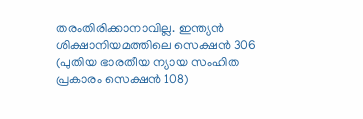തരംതിരിക്കാനാവില്ല. ഇന്ത്യൻ ശിക്ഷാനിയമത്തിലെ സെക്ഷൻ 306 (പുതിയ ഭാരതീയ ന്യായ സംഹിത പ്രകാരം സെക്ഷൻ 108)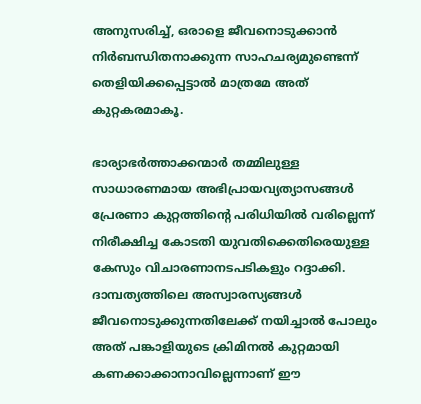അനുസരിച്ച്, ഒരാളെ ജീവനൊടുക്കാൻ നിർബന്ധിതനാക്കുന്ന സാഹചര്യമുണ്ടെന്ന് തെളിയിക്കപ്പെട്ടാൽ മാത്രമേ അത് കുറ്റകരമാകൂ.

ഭാര്യാഭർത്താക്കന്മാർ തമ്മിലുള്ള സാധാരണമായ അഭിപ്രായവ്യത്യാസങ്ങൾ പ്രേരണാ കുറ്റത്തിന്റെ പരിധിയിൽ വരില്ലെന്ന് നിരീക്ഷിച്ച കോടതി യുവതിക്കെതിരെയുള്ള കേസും വിചാരണാനടപടികളും റദ്ദാക്കി. ദാമ്പത്യത്തിലെ അസ്വാരസ്യങ്ങൾ ജീവനൊടുക്കുന്നതിലേക്ക് നയിച്ചാൽ പോലും അത് പങ്കാളിയുടെ ക്രിമിനൽ കുറ്റമായി കണക്കാക്കാനാവില്ലെന്നാണ് ഈ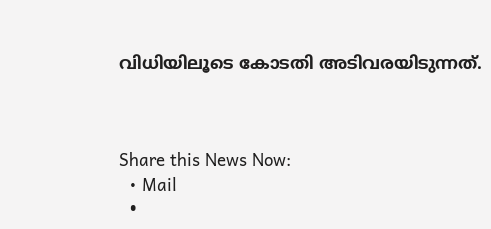വിധിയിലൂടെ കോടതി അടിവരയിടുന്നത്.



Share this News Now:
  • Mail
  •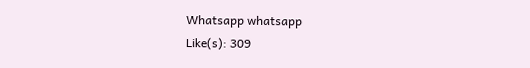Whatsapp whatsapp
Like(s): 309